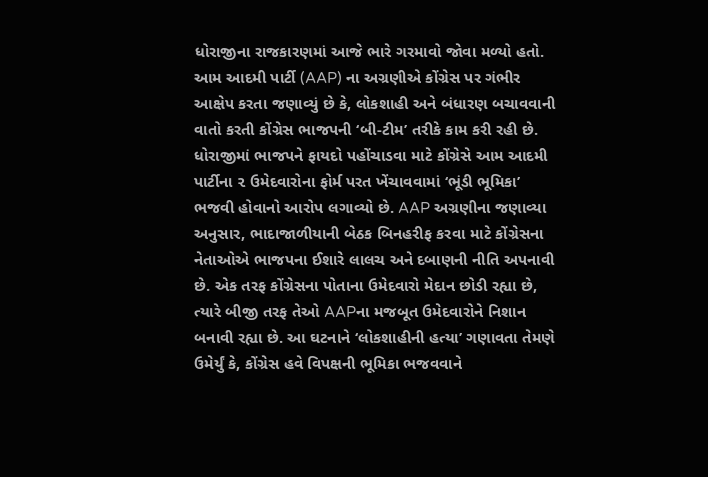ધોરાજીના રાજકારણમાં આજે ભારે ગરમાવો જોવા મળ્યો હતો. આમ આદમી પાર્ટી (AAP) ના અગ્રણીએ કોંગ્રેસ પર ગંભીર આક્ષેપ કરતા જણાવ્યું છે કે, લોકશાહી અને બંધારણ બચાવવાની વાતો કરતી કોંગ્રેસ ભાજપની ‘બી-ટીમ’ તરીકે કામ કરી રહી છે. ધોરાજીમાં ભાજપને ફાયદો પહોંચાડવા માટે કોંગ્રેસે આમ આદમી પાર્ટીના ૨ ઉમેદવારોના ફોર્મ પરત ખેંચાવવામાં ‘ભૂંડી ભૂમિકા’ ભજવી હોવાનો આરોપ લગાવ્યો છે. AAP અગ્રણીના જણાવ્યા અનુસાર, ભાદાજાળીયાની બેઠક બિનહરીફ કરવા માટે કોંગ્રેસના નેતાઓએ ભાજપના ઈશારે લાલચ અને દબાણની નીતિ અપનાવી છે. એક તરફ કોંગ્રેસના પોતાના ઉમેદવારો મેદાન છોડી રહ્યા છે, ત્યારે બીજી તરફ તેઓ AAPના મજબૂત ઉમેદવારોને નિશાન બનાવી રહ્યા છે. આ ઘટનાને ‘લોકશાહીની હત્યા’ ગણાવતા તેમણે ઉમેર્યું કે, કોંગ્રેસ હવે વિપક્ષની ભૂમિકા ભજવવાને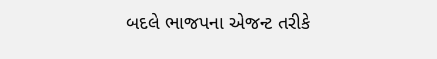બદલે ભાજપના એજન્ટ તરીકે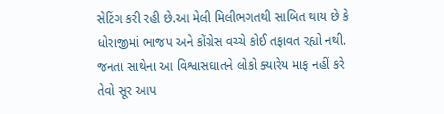સેટિંગ કરી રહી છે.આ મેલી મિલીભગતથી સાબિત થાય છે કે ધોરાજીમાં ભાજપ અને કોંગ્રેસ વચ્ચે કોઈ તફાવત રહ્યો નથી. જનતા સાથેના આ વિશ્વાસઘાતને લોકો ક્યારેય માફ નહીં કરે તેવો સૂર આપ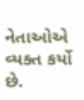નેતાઓએ વ્યક્ત કર્યો છે.